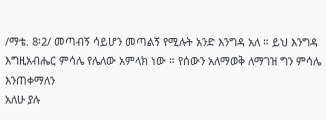/ማቴ. 8፡2/ መጣብኝ ሳይሆን መጣልኝ የሚሉት አንድ እንግዳ አለ ። ይህ እንግዳ
እግዚአብሔር ምሳሌ የሌለው አምላክ ነው ። የሰውን አለማወቅ ለማገዝ ግን ምሳሌ እንጠቀማለን
አለሁ ያሉ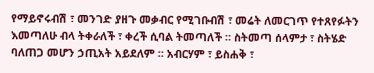የማይኖሩብሽ ፣ መንገድ ያዘጉ መቃብር የሚገቡብሽ ፣ መሬት ለመርገጥ የተጸየፉትን
እመጣለሁ ብላ ትቀራለች ፣ ቀረች ሲባል ትመጣለች ። ስትመጣ ሰላምታ ፣ ስትሄድ
ባለጠጋ መሆን ኃጢአት አይደለም ። አብርሃም ፣ ይስሐቅ ፣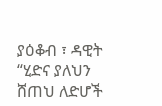ያዕቆብ ፣ ዳዊት
“ሂድና ያለህን ሸጠህ ለድሆች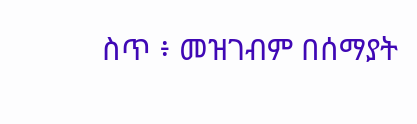ስጥ ፥ መዝገብም በሰማያት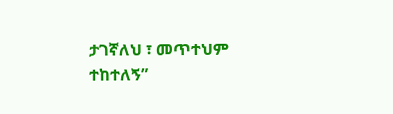ታገኛለህ ፣ መጥተህም ተከተለኝ”